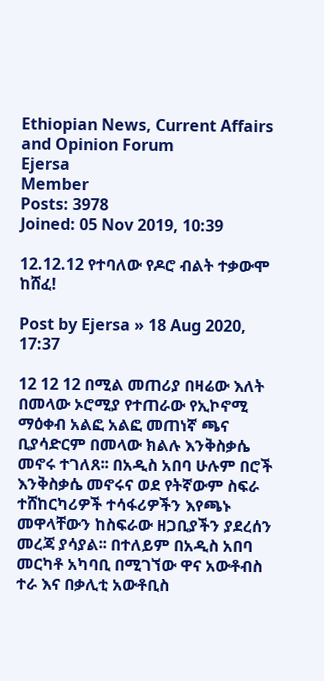Ethiopian News, Current Affairs and Opinion Forum
Ejersa
Member
Posts: 3978
Joined: 05 Nov 2019, 10:39

12.12.12 የተባለው የዶሮ ብልት ተቃውሞ ከሸፈ!

Post by Ejersa » 18 Aug 2020, 17:37

12 12 12 በሚል መጠሪያ በዛሬው እለት በመላው ኦሮሚያ የተጠራው የኢኮኖሚ ማዕቀብ አልፎ አልፎ መጠነኛ ጫና ቢያሳድርም በመላው ክልሉ እንቅስቃሴ መኖሩ ተገለጸ፡፡ በአዲስ አበባ ሁሉም በሮች እንቅስቃሴ መኖሩና ወደ የትኛውም ስፍራ ተሸከርካሪዎች ተሳፋሪዎችን እየጫኑ መዋላቸውን ከስፍራው ዘጋቢያችን ያደረሰን መረጃ ያሳያል፡፡ በተለይም በአዲስ አበባ መርካቶ አካባቢ በሚገኘው ዋና አውቶብስ ተራ እና በቃሊቲ አውቶቢስ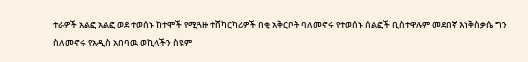ተራዎች አልፎ አልፎ ወደ ተወሰኑ ከተሞች የሚጓዙ ተሸካርካሪዎች በቂ አቅርቦት ባለመኖሩ የተወሰኑ ሰልፎች ቢስተዋሉም መደበኛ እነቅስቃሴ ግን ስለመኖሩ የአዲስ አበባዉ ወኪላችን ስዩም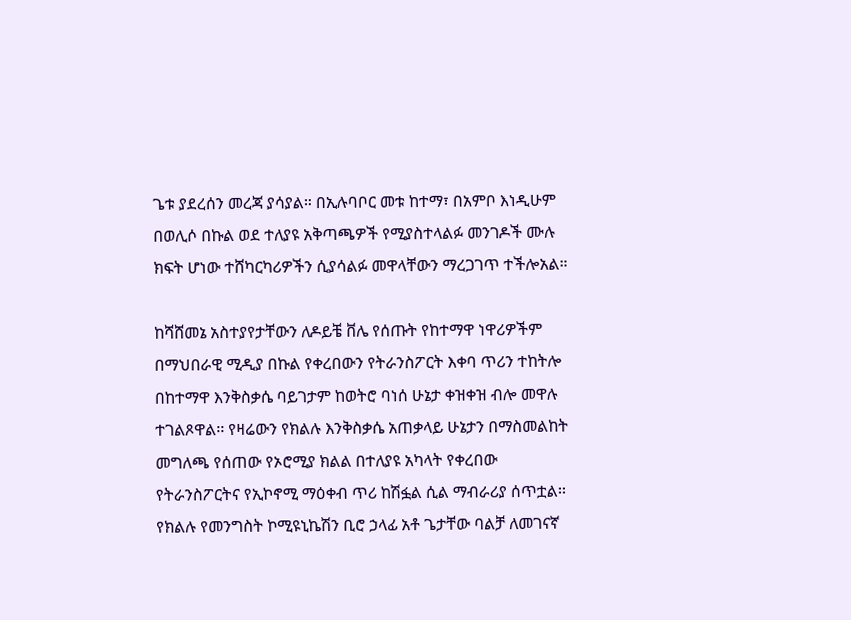ጌቱ ያደረሰን መረጃ ያሳያል። በኢሉባቦር መቱ ከተማ፣ በአምቦ እነዲሁም በወሊሶ በኩል ወደ ተለያዩ አቅጣጫዎች የሚያስተላልፉ መንገዶች ሙሉ ክፍት ሆነው ተሸካርካሪዎችን ሲያሳልፉ መዋላቸውን ማረጋገጥ ተችሎአል።

ከሻሸመኔ አስተያየታቸውን ለዶይቼ ቨሌ የሰጡት የከተማዋ ነዋሪዎችም በማህበራዊ ሚዲያ በኩል የቀረበውን የትራንስፖርት እቀባ ጥሪን ተከትሎ በከተማዋ እንቅስቃሴ ባይገታም ከወትሮ ባነሰ ሁኔታ ቀዝቀዝ ብሎ መዋሉ ተገልጾዋል፡፡ የዛሬውን የክልሉ እንቅስቃሴ አጠቃላይ ሁኔታን በማስመልከት መግለጫ የሰጠው የኦሮሚያ ክልል በተለያዩ አካላት የቀረበው የትራንስፖርትና የኢኮኖሚ ማዕቀብ ጥሪ ከሽፏል ሲል ማብራሪያ ሰጥቷል፡፡ የክልሉ የመንግስት ኮሚዩኒኬሽን ቢሮ ኃላፊ አቶ ጌታቸው ባልቻ ለመገናኛ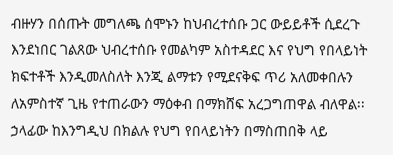ብዙሃን በሰጡት መግለጫ ሰሞኑን ከህብረተሰቡ ጋር ውይይቶች ሲደረጉ እንደነበር ገልጸው ህብረተሰቡ የመልካም አስተዳደር እና የህግ የበላይነት ክፍተቶች እንዲመለስለት እንጂ ልማቱን የሚደናቅፍ ጥሪ አለመቀበሉን ለአምስተኛ ጊዜ የተጠራውን ማዕቀብ በማክሸፍ አረጋግጠዋል ብለዋል፡፡ ኃላፊው ከእንግዲህ በክልሉ የህግ የበላይነትን በማስጠበቅ ላይ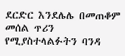ደርድር እንደሌሌ በመጠቆም መሰል ጥሪን የሚያስተላልፉትን ባንዳ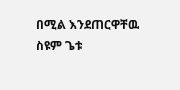በሚል እንደጠርዋቸዉ ስዩም ጌቱ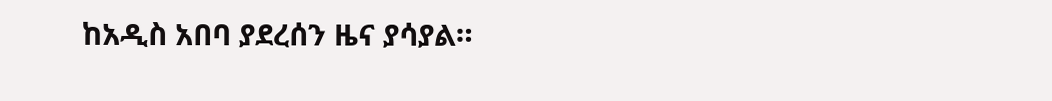ከአዲስ አበባ ያደረሰን ዜና ያሳያል።